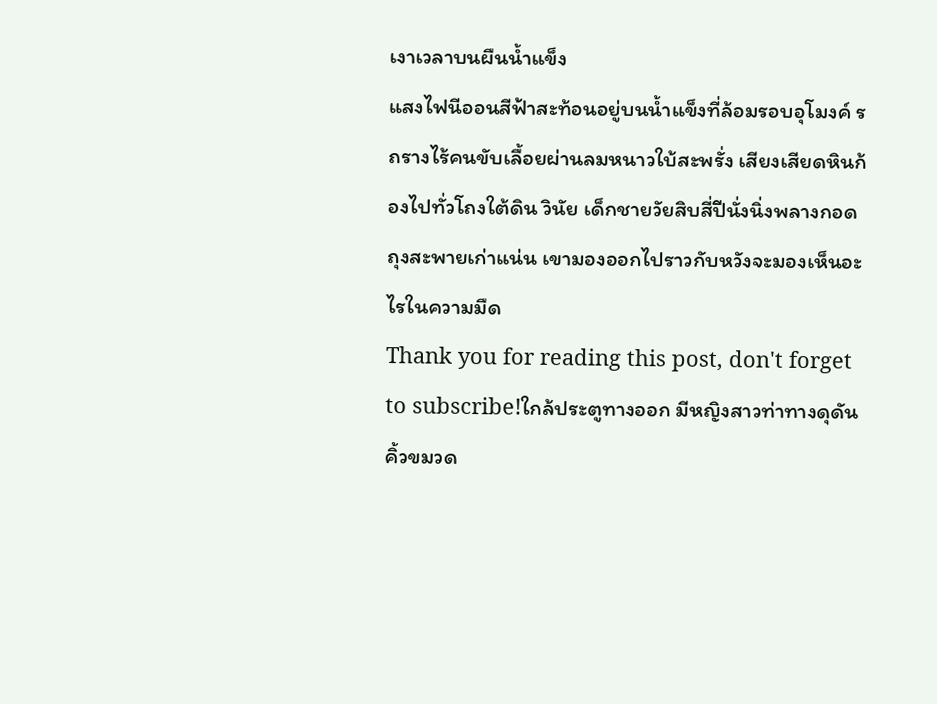เงาเวลาบนผืนน้ำแข็ง
แสงไฟนีออนสีฟ้าสะท้อนอยู่บนน้ำแข็งที่ล้อมรอบอุโมงค์ รถรางไร้คนขับเลื้อยผ่านลมหนาวใบ้สะพรั่ง เสียงเสียดหินก้องไปทั่วโถงใต้ดิน วินัย เด็กชายวัยสิบสี่ปีนั่งนิ่งพลางกอดถุงสะพายเก่าแน่น เขามองออกไปราวกับหวังจะมองเห็นอะไรในความมืด
Thank you for reading this post, don't forget to subscribe!ใกล้ประตูทางออก มีหญิงสาวท่าทางดุดัน คิ้วขมวด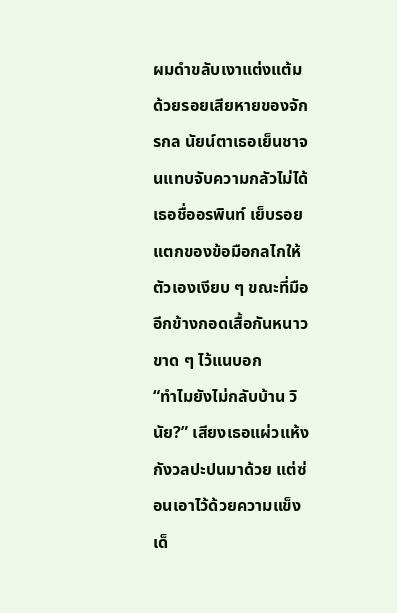ผมดำขลับเงาแต่งแต้มด้วยรอยเสียหายของจักรกล นัยน์ตาเธอเย็นชาจนแทบจับความกลัวไม่ได้ เธอชื่ออรพินท์ เย็บรอยแตกของข้อมือกลไกให้ตัวเองเงียบ ๆ ขณะที่มืออีกข้างกอดเสื้อกันหนาวขาด ๆ ไว้แนบอก
“ทำไมยังไม่กลับบ้าน วินัย?” เสียงเธอแผ่วแห้งกังวลปะปนมาด้วย แต่ซ่อนเอาไว้ด้วยความแข็ง
เด็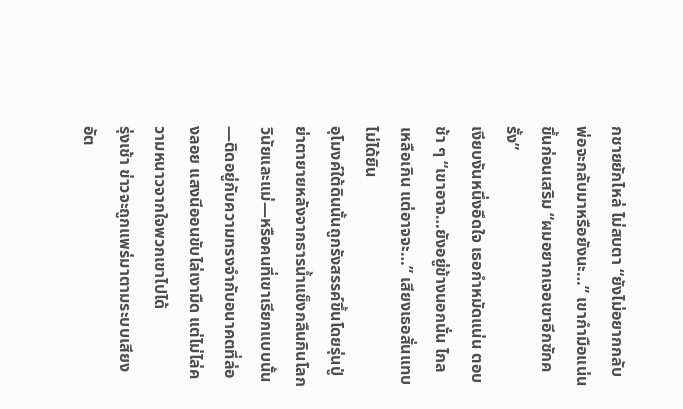กชายยักไหล่ ไม่สบตา “ยังไม่อยากกลับ พ่อจะกลับมาหรือยังนะ…” เขากำมือแน่นขึ้นก่อนเสริม “ผมอยากเจอเขาอีกซักครั้ง”
เงียบงันหนึ่งอึดใจ เธอกำหมัดแน่น ตอบช้า ๆ “เขาอาจ…ยังอยู่ข้างนอกนั่น ไกลเหลือเกิน แต่อาจจะ…” เสียงเธอสั่นแทบไม่ได้ยิน
อุโมงค์ใต้ดินนั้นถูกรังสรรค์ขึ้นโดยรุ่นปู่ย่าตายายหลังจากธารน้ำแข็งกลืนกินโลก วินัยและแม่—หรือคนที่เขาเรียกแบบนั้น—ติดอยู่กับความทรงจำกับอนาคตที่ล่องลอย แสงนีออนขับไล่เงามืด แต่ไม่ไล่ความหนาวจากใจพวกเขาไปได้
รุ่งเช้า ข่าวจะถูกแพร่มาตามระบบเสียงอัต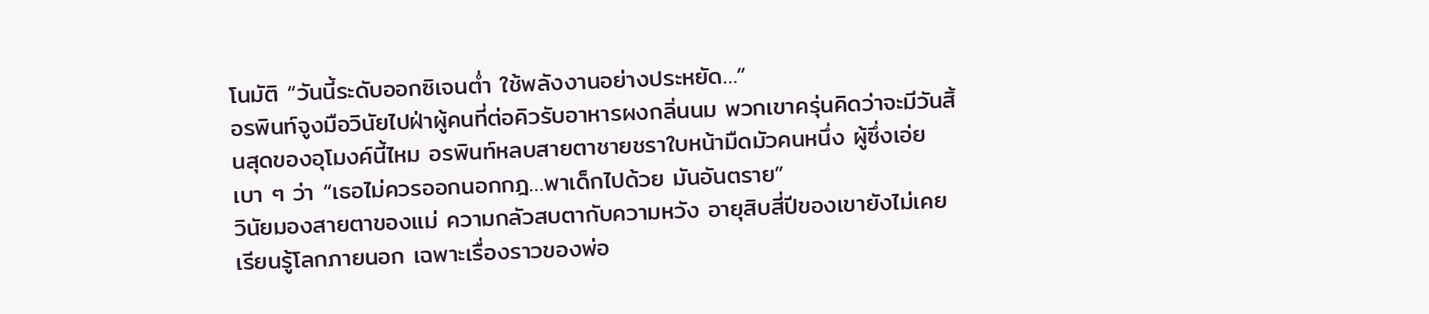โนมัติ “วันนี้ระดับออกซิเจนต่ำ ใช้พลังงานอย่างประหยัด…”
อรพินท์จูงมือวินัยไปฝ่าผู้คนที่ต่อคิวรับอาหารผงกลิ่นนม พวกเขาครุ่นคิดว่าจะมีวันสิ้นสุดของอุโมงค์นี้ไหม อรพินท์หลบสายตาชายชราใบหน้ามืดมัวคนหนึ่ง ผู้ซึ่งเอ่ยเบา ๆ ว่า “เธอไม่ควรออกนอกกฎ…พาเด็กไปด้วย มันอันตราย”
วินัยมองสายตาของแม่ ความกลัวสบตากับความหวัง อายุสิบสี่ปีของเขายังไม่เคยเรียนรู้โลกภายนอก เฉพาะเรื่องราวของพ่อ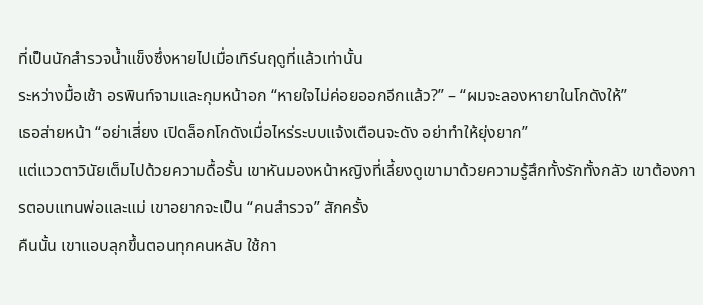ที่เป็นนักสำรวจน้ำแข็งซึ่งหายไปเมื่อเทิร์นฤดูที่แล้วเท่านั้น
ระหว่างมื้อเช้า อรพินท์จามและกุมหน้าอก “หายใจไม่ค่อยออกอีกแล้ว?” – “ผมจะลองหายาในโกดังให้”
เธอส่ายหน้า “อย่าเสี่ยง เปิดล็อกโกดังเมื่อไหร่ระบบแจ้งเตือนจะดัง อย่าทำให้ยุ่งยาก”
แต่แววตาวินัยเต็มไปด้วยความดื้อรั้น เขาหันมองหน้าหญิงที่เลี้ยงดูเขามาด้วยความรู้สึกทั้งรักทั้งกลัว เขาต้องการตอบแทนพ่อและแม่ เขาอยากจะเป็น “คนสำรวจ” สักครั้ง
คืนนั้น เขาแอบลุกขึ้นตอนทุกคนหลับ ใช้กา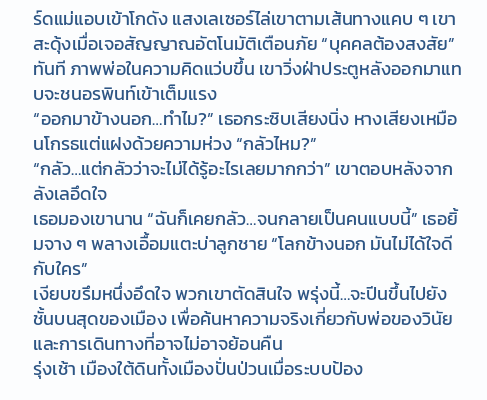ร์ดแม่แอบเข้าโกดัง แสงเลเซอร์ไล่เขาตามเส้นทางแคบ ๆ เขาสะดุ้งเมื่อเจอสัญญาณอัตโนมัติเตือนภัย “บุคคลต้องสงสัย” ทันที ภาพพ่อในความคิดแว่บขึ้น เขาวิ่งฝ่าประตูหลังออกมาแทบจะชนอรพินท์เข้าเต็มแรง
“ออกมาข้างนอก…ทำไม?” เธอกระซิบเสียงนิ่ง หางเสียงเหมือนโกรธแต่แฝงด้วยความห่วง “กลัวไหม?”
“กลัว…แต่กลัวว่าจะไม่ได้รู้อะไรเลยมากกว่า” เขาตอบหลังจากลังเลอึดใจ
เธอมองเขานาน “ฉันก็เคยกลัว…จนกลายเป็นคนแบบนี้” เธอยิ้มจาง ๆ พลางเอื้อมแตะบ่าลูกชาย “โลกข้างนอก มันไม่ได้ใจดีกับใคร”
เงียบขรึมหนึ่งอึดใจ พวกเขาตัดสินใจ พรุ่งนี้…จะปีนขึ้นไปยังชั้นบนสุดของเมือง เพื่อค้นหาความจริงเกี่ยวกับพ่อของวินัย และการเดินทางที่อาจไม่อาจย้อนคืน
รุ่งเช้า เมืองใต้ดินทั้งเมืองปั่นป่วนเมื่อระบบป้อง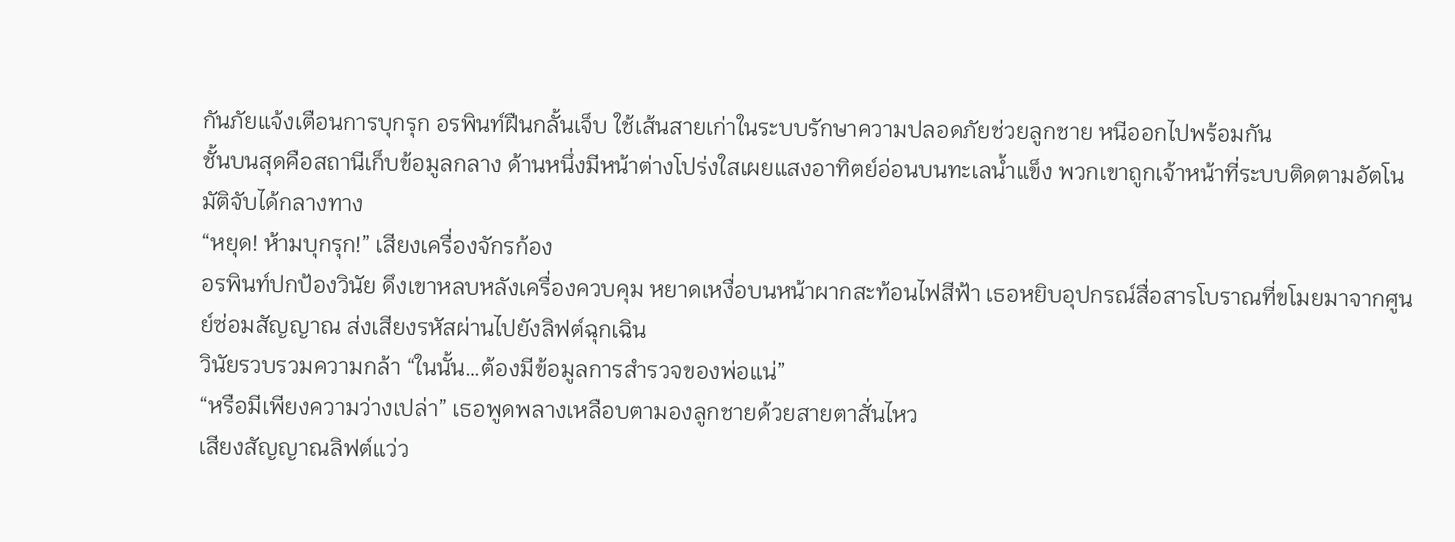กันภัยแจ้งเตือนการบุกรุก อรพินท์ฝืนกลั้นเจ็บ ใช้เส้นสายเก่าในระบบรักษาความปลอดภัยช่วยลูกชาย หนีออกไปพร้อมกัน
ชั้นบนสุดคือสถานีเก็บข้อมูลกลาง ด้านหนึ่งมีหน้าต่างโปร่งใสเผยแสงอาทิตย์อ่อนบนทะเลน้ำแข็ง พวกเขาถูกเจ้าหน้าที่ระบบติดตามอัตโนมัติจับได้กลางทาง
“หยุด! ห้ามบุกรุก!” เสียงเครื่องจักรก้อง
อรพินท์ปกป้องวินัย ดึงเขาหลบหลังเครื่องควบคุม หยาดเหงื่อบนหน้าผากสะท้อนไฟสีฟ้า เธอหยิบอุปกรณ์สื่อสารโบราณที่ขโมยมาจากศูนย์ซ่อมสัญญาณ ส่งเสียงรหัสผ่านไปยังลิฟต์ฉุกเฉิน
วินัยรวบรวมความกล้า “ในนั้น…ต้องมีข้อมูลการสำรวจของพ่อแน่”
“หรือมีเพียงความว่างเปล่า” เธอพูดพลางเหลือบตามองลูกชายด้วยสายตาสั่นไหว
เสียงสัญญาณลิฟต์แว่ว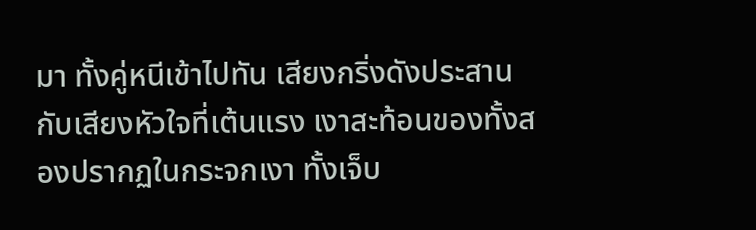มา ทั้งคู่หนีเข้าไปทัน เสียงกริ่งดังประสานกับเสียงหัวใจที่เต้นแรง เงาสะท้อนของทั้งสองปรากฏในกระจกเงา ทั้งเจ็บ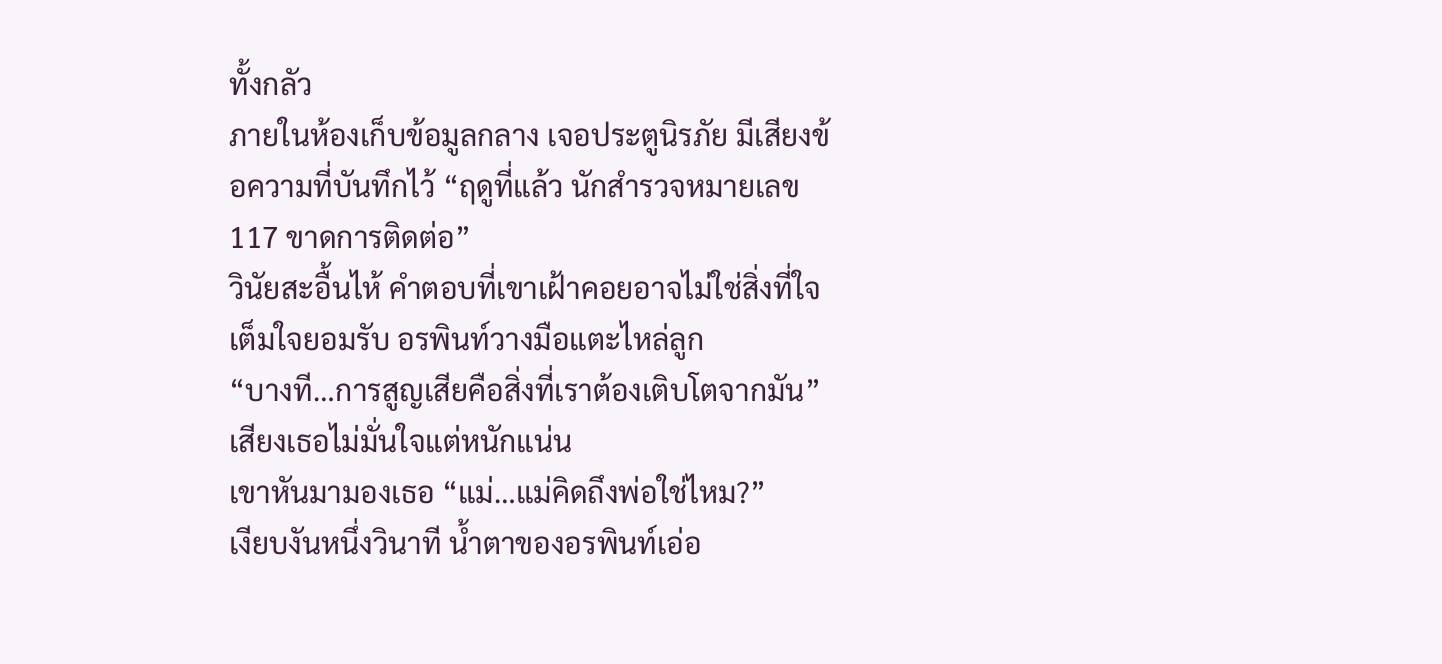ทั้งกลัว
ภายในห้องเก็บข้อมูลกลาง เจอประตูนิรภัย มีเสียงข้อความที่บันทึกไว้ “ฤดูที่แล้ว นักสำรวจหมายเลข 117 ขาดการติดต่อ”
วินัยสะอื้นไห้ คำตอบที่เขาเฝ้าคอยอาจไม่ใช่สิ่งที่ใจเต็มใจยอมรับ อรพินท์วางมือแตะไหล่ลูก
“บางที…การสูญเสียคือสิ่งที่เราต้องเติบโตจากมัน” เสียงเธอไม่มั่นใจแต่หนักแน่น
เขาหันมามองเธอ “แม่…แม่คิดถึงพ่อใช่ไหม?”
เงียบงันหนึ่งวินาที น้ำตาของอรพินท์เอ่อ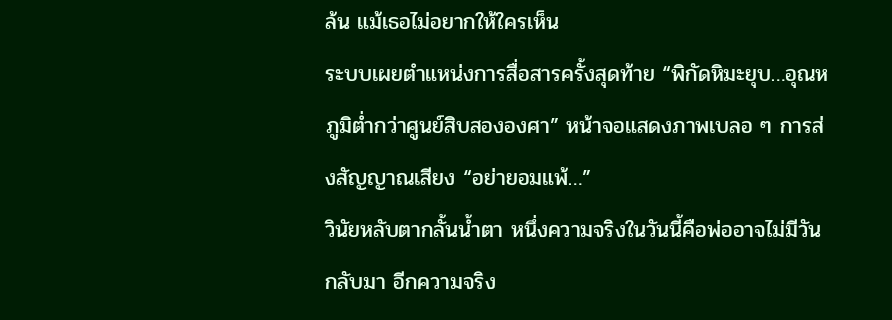ล้น แม้เธอไม่อยากให้ใครเห็น
ระบบเผยตำแหน่งการสื่อสารครั้งสุดท้าย “พิกัดหิมะยุบ…อุณหภูมิต่ำกว่าศูนย์สิบสององศา” หน้าจอแสดงภาพเบลอ ๆ การส่งสัญญาณเสียง “อย่ายอมแพ้…”
วินัยหลับตากลั้นน้ำตา หนึ่งความจริงในวันนี้คือพ่ออาจไม่มีวันกลับมา อีกความจริง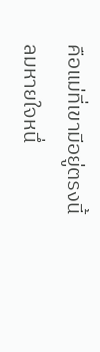คือแม่ที่เขามีอยู่ตรงนี้
ลมหายใจหนึ่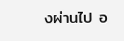งผ่านไป อ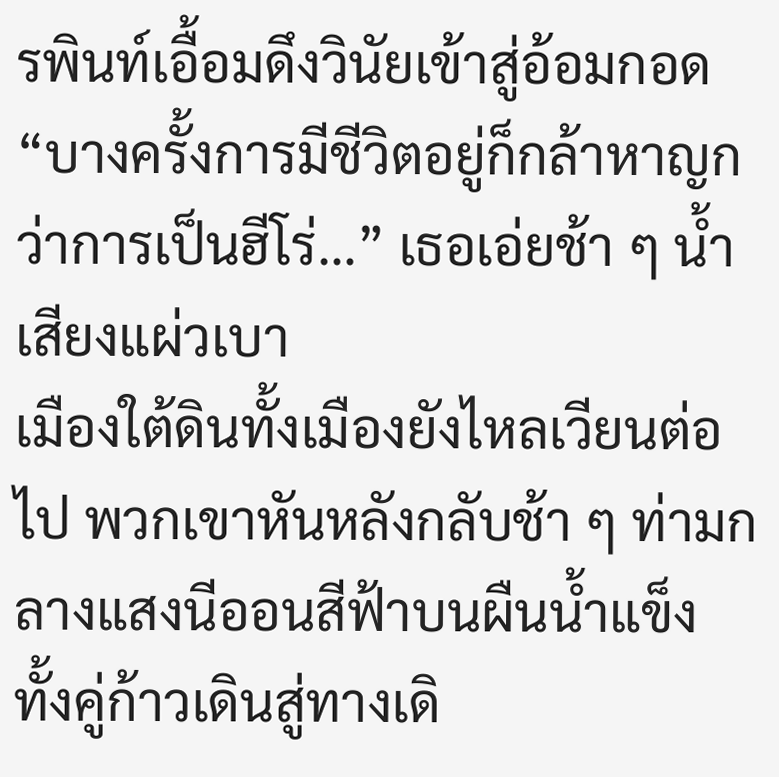รพินท์เอื้อมดึงวินัยเข้าสู่อ้อมกอด
“บางครั้งการมีชีวิตอยู่ก็กล้าหาญกว่าการเป็นฮีโร่…” เธอเอ่ยช้า ๆ น้ำเสียงแผ่วเบา
เมืองใต้ดินทั้งเมืองยังไหลเวียนต่อไป พวกเขาหันหลังกลับช้า ๆ ท่ามกลางแสงนีออนสีฟ้าบนผืนน้ำแข็ง ทั้งคู่ก้าวเดินสู่ทางเดิ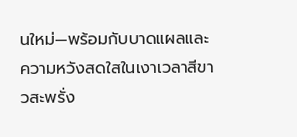นใหม่—พร้อมกับบาดแผลและความหวังสดใสในเงาเวลาสีขาวสะพรั่ง